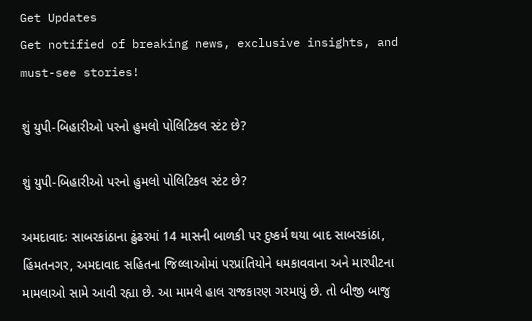Get Updates
Get notified of breaking news, exclusive insights, and must-see stories!

શું યુપી-બિહારીઓ પરનો હુમલો પોલિટિકલ સ્ટંટ છે?

શું યુપી-બિહારીઓ પરનો હુમલો પોલિટિકલ સ્ટંટ છે?

અમદાવાદઃ સાબરકાંઠાના ઢુંઢરમાં 14 માસની બાળકી પર દુષ્કર્મ થયા બાદ સાબરકાંઠા, હિંમતનગર, અમદાવાદ સહિતના જિલ્લાઓમાં પરપ્રાંતિયોને ધમકાવવાના અને મારપીટના મામલાઓ સામે આવી રહ્યા છે. આ મામલે હાલ રાજકારણ ગરમાયું છે. તો બીજી બાજુ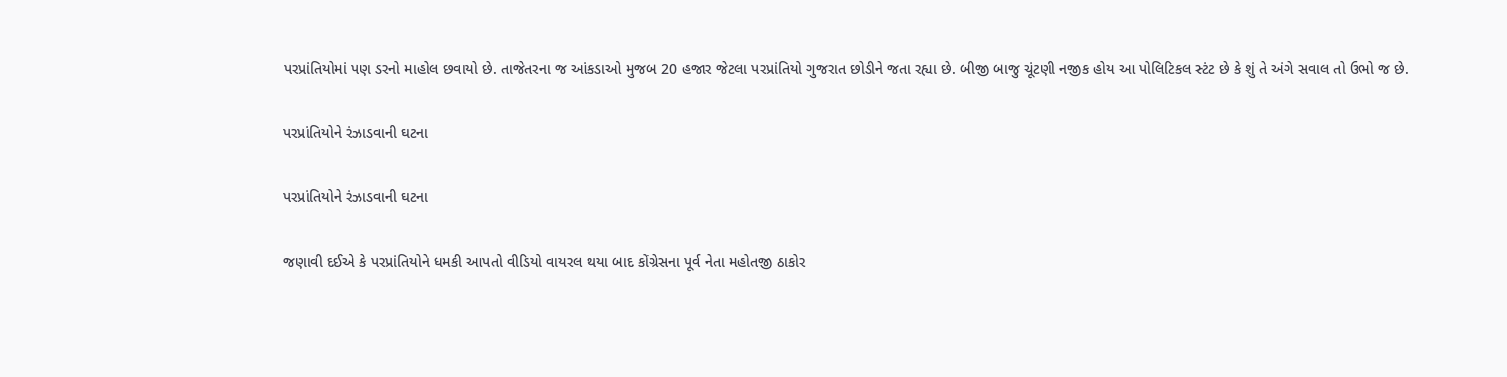પરપ્રાંતિયોમાં પણ ડરનો માહોલ છવાયો છે. તાજેતરના જ આંકડાઓ મુજબ 20 હજાર જેટલા પરપ્રાંતિયો ગુજરાત છોડીને જતા રહ્યા છે. બીજી બાજુ ચૂંટણી નજીક હોય આ પોલિટિકલ સ્ટંટ છે કે શું તે અંગે સવાલ તો ઉભો જ છે.

પરપ્રાંતિયોને રંઝાડવાની ઘટના

પરપ્રાંતિયોને રંઝાડવાની ઘટના

જણાવી દઈએ કે પરપ્રાંતિયોને ધમકી આપતો વીડિયો વાયરલ થયા બાદ કોંગ્રેસના પૂર્વ નેતા મહોતજી ઠાકોર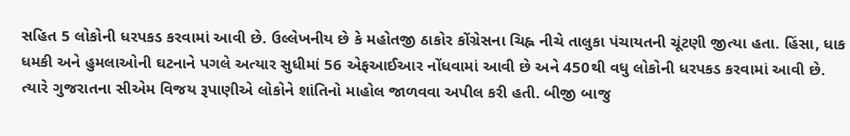સહિત 5 લોકોની ધરપકડ કરવામાં આવી છે. ઉલ્લેખનીય છે કે મહોતજી ઠાકોર કોંગ્રેસના ચિહ્ન નીચે તાલુકા પંચાયતની ચૂંટણી જીત્યા હતા. હિંસા, ધાક ધમકી અને હુમલાઓની ઘટનાને પગલે અત્યાર સુધીમાં 56 એફઆઈઆર નોંધવામાં આવી છે અને 450થી વધુ લોકોની ધરપકડ કરવામાં આવી છે. ત્યારે ગુજરાતના સીએમ વિજય રૂપાણીએ લોકોને શાંતિનો માહોલ જાળવવા અપીલ કરી હતી. બીજી બાજુ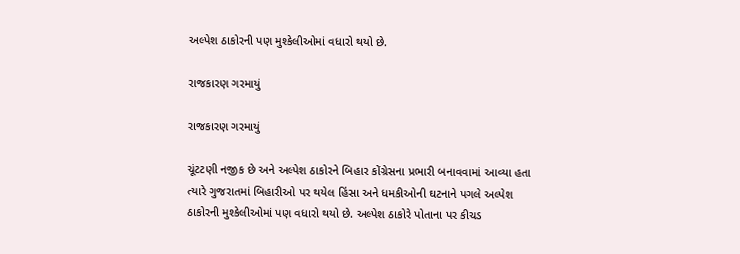અલ્પેશ ઠાકોરની પણ મુશ્કેલીઓમાં વધારો થયો છે.

રાજકારણ ગરમાયું

રાજકારણ ગરમાયું

ચૂંટટણી નજીક છે અને અલ્પેશ ઠાકોરને બિહાર કોંગ્રેસના પ્રભારી બનાવવામાં આવ્યા હતા ત્યારે ગુજરાતમાં બિહારીઓ પર થયેલ હિંસા અને ધમકીઓની ઘટનાને પગલે અલ્પેશ ઠાકોરની મુશ્કેલીઓમાં પણ વધારો થયો છે. અલ્પેશ ઠાકોરે પોતાના પર કીચડ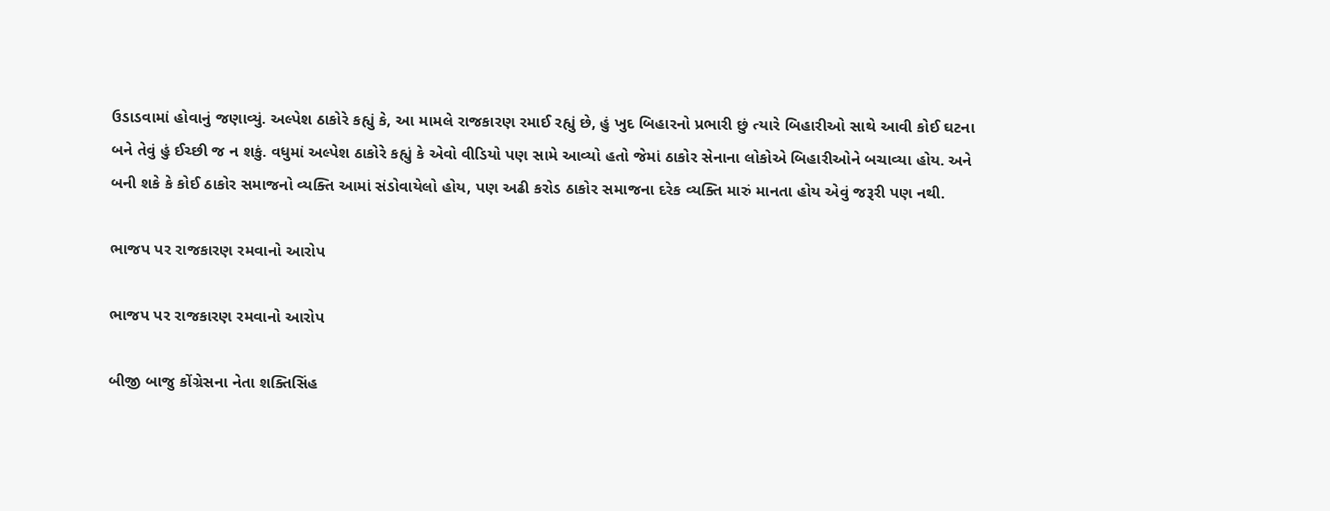ઉડાડવામાં હોવાનું જણાવ્યું. અલ્પેશ ઠાકોરે કહ્યું કે, આ મામલે રાજકારણ રમાઈ રહ્યું છે, હું ખુદ બિહારનો પ્રભારી છું ત્યારે બિહારીઓ સાથે આવી કોઈ ઘટના બને તેવું હું ઈચ્છી જ ન શકું. વધુમાં અલ્પેશ ઠાકોરે કહ્યું કે એવો વીડિયો પણ સામે આવ્યો હતો જેમાં ઠાકોર સેનાના લોકોએ બિહારીઓને બચાવ્યા હોય. અને બની શકે કે કોઈ ઠાકોર સમાજનો વ્યક્તિ આમાં સંડોવાયેલો હોય, પણ અઢી કરોડ ઠાકોર સમાજના દરેક વ્યક્તિ મારું માનતા હોય એવું જરૂરી પણ નથી.

ભાજપ પર રાજકારણ રમવાનો આરોપ

ભાજપ પર રાજકારણ રમવાનો આરોપ

બીજી બાજુ કોંગ્રેસના નેતા શક્તિસિંહ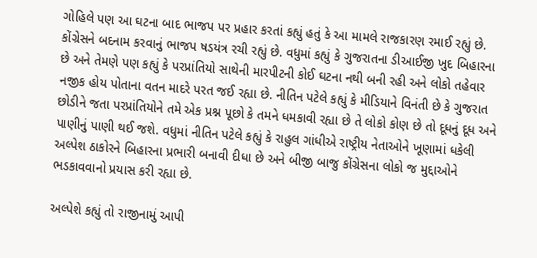ગોહિલે પણ આ ઘટના બાદ ભાજપ પર પ્રહાર કરતાં કહ્યું હતું કે આ મામલે રાજકારણ રમાઈ રહ્યું છે. કોંગ્રેસને બદનામ કરવાનું ભાજપ ષડયંત્ર રચી રહ્યું છે. વધુમાં કહ્યું કે ગુજરાતના ડીઆઈજી ખુદ બિહારના છે અને તેમણે પણ કહ્યું કે પરપ્રાંતિયો સાથેની મારપીટની કોઈ ઘટના નથી બની રહી અને લોકો તહેવાર નજીક હોય પોતાના વતન માદરે પરત જઈ રહ્યા છે. નીતિન પટેલે કહ્યું કે મીડિયાને વિનંતી છે કે ગુજરાત છોડીને જતા પરપ્રાંતિયોને તમે એક પ્રશ્ન પૂછો કે તમને ધમકાવી રહ્યા છે તે લોકો કોણ છે તો દૂધનું દૂધ અને પાણીનું પાણી થઈ જશે. વધુમાં નીતિન પટેલે કહ્યું કે રાહુલ ગાંધીએ રાષ્ટ્રીય નેતાઓને ખૂણામાં ધકેલી અલ્પેશ ઠાકોરને બિહારના પ્રભારી બનાવી દીધા છે અને બીજી બાજુ કોંગ્રેસના લોકો જ મુદ્દાઓને ભડકાવવાનો પ્રયાસ કરી રહ્યા છે.

અલ્પેશે કહ્યું તો રાજીનામું આપી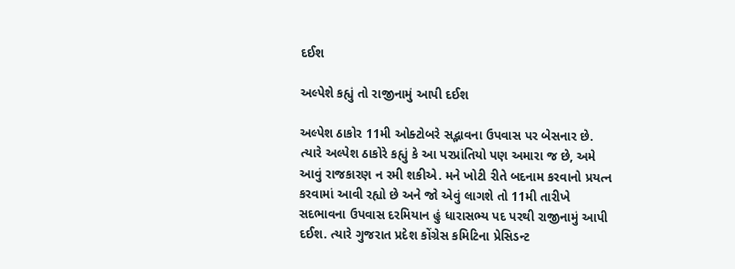દઈશ

અલ્પેશે કહ્યું તો રાજીનામું આપી દઈશ

અલ્પેશ ઠાકોર 11મી ઓક્ટોબરે સદ્ભાવના ઉપવાસ પર બેસનાર છે. ત્યારે અલ્પેશ ઠાકોરે કહ્યું કે આ પરપ્રાંતિયો પણ અમારા જ છે, અમે આવું રાજકારણ ન રમી શકીએ. મને ખોટી રીતે બદનામ કરવાનો પ્રયત્ન કરવામાં આવી રહ્યો છે અને જો એવું લાગશે તો 11મી તારીખે સદભાવના ઉપવાસ દરમિયાન હું ધારાસભ્ય પદ પરથી રાજીનામું આપી દઈશ. ત્યારે ગુજરાત પ્રદેશ કોંગ્રેસ કમિટિના પ્રેસિડન્ટ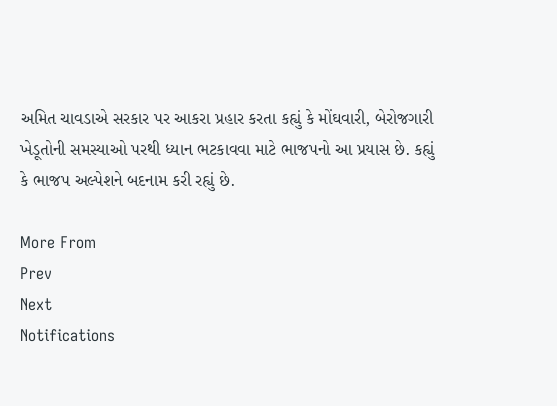અમિત ચાવડાએ સરકાર પર આકરા પ્રહાર કરતા કહ્યું કે મોંઘવારી, બેરોજગારી ખેડૂતોની સમસ્યાઓ પરથી ધ્યાન ભટકાવવા માટે ભાજપનો આ પ્રયાસ છે. કહ્યું કે ભાજપ અલ્પેશને બદનામ કરી રહ્યું છે.

More From
Prev
Next
Notifications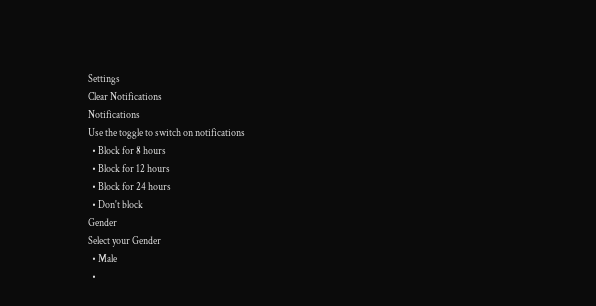Settings
Clear Notifications
Notifications
Use the toggle to switch on notifications
  • Block for 8 hours
  • Block for 12 hours
  • Block for 24 hours
  • Don't block
Gender
Select your Gender
  • Male
  •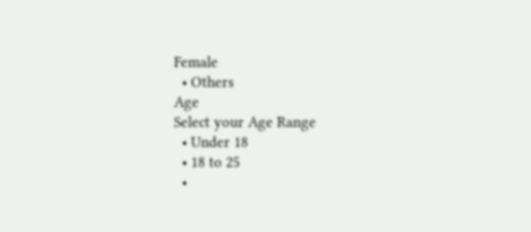Female
  • Others
Age
Select your Age Range
  • Under 18
  • 18 to 25
  •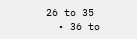26 to 35
  • 36 to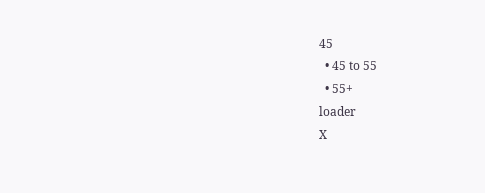45
  • 45 to 55
  • 55+
loader
X